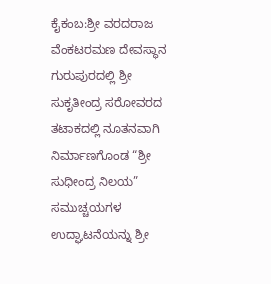ಕೈಕಂಬ:ಶ್ರೀ ವರದರಾಜ ವೆಂಕಟರಮಣ ದೇವಸ್ಥಾನ ಗುರುಪುರದಲ್ಲಿ ಶ್ರೀ ಸುಕೃತೀಂದ್ರ ಸರೋವರದ ತಟಾಕದಲ್ಲಿ ನೂತನವಾಗಿ ನಿರ್ಮಾಣಗೊಂಡ “ಶ್ರೀ ಸುಧೀಂದ್ರ ನಿಲಯ” ಸಮುಚ್ಚಯಗಳ ಉದ್ಘಾಟನೆಯನ್ನು ಶ್ರೀ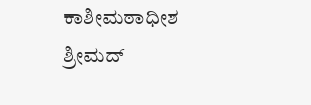ಕಾಶೀಮಠಾಧೀಶ ಶ್ರೀಮದ್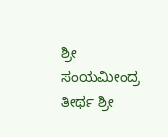ಶ್ರೀ ಸಂಯಮೀಂದ್ರ ತೀರ್ಥ ಶ್ರೀ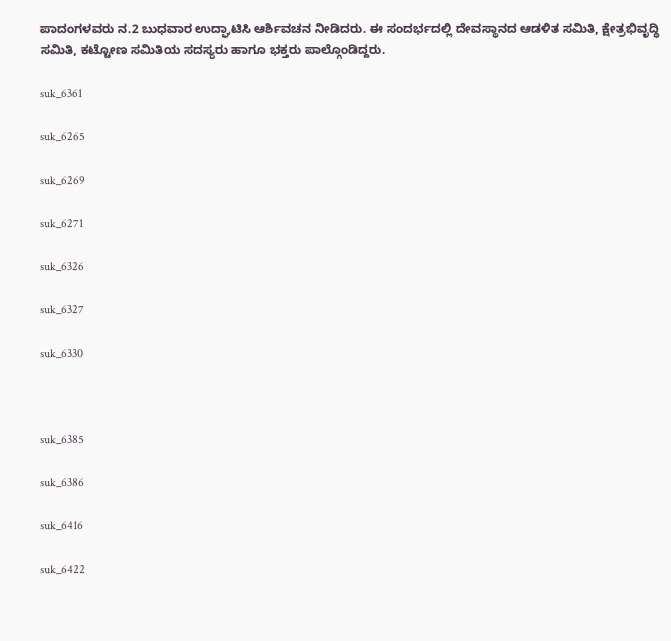ಪಾದಂಗಳವರು ನ.2 ಬುಧವಾರ ಉದ್ಘಾಟಿಸಿ ಆರ್ಶಿವಚನ ನೀಡಿದರು. ಈ ಸಂದರ್ಭದಲ್ಲಿ ದೇವಸ್ಥಾನದ ಆಡಳಿತ ಸಮಿತಿ, ಕ್ಷೇತ್ರಭಿವೃದ್ಧಿ ಸಮಿತಿ, ಕಟ್ಟೋಣ ಸಮಿತಿಯ ಸದಸ್ಯರು ಹಾಗೂ ಭಕ್ತರು ಪಾಲ್ಗೊಂಡಿದ್ದರು.

suk_6361

suk_6265

suk_6269

suk_6271

suk_6326

suk_6327

suk_6330



suk_6385

suk_6386

suk_6416

suk_6422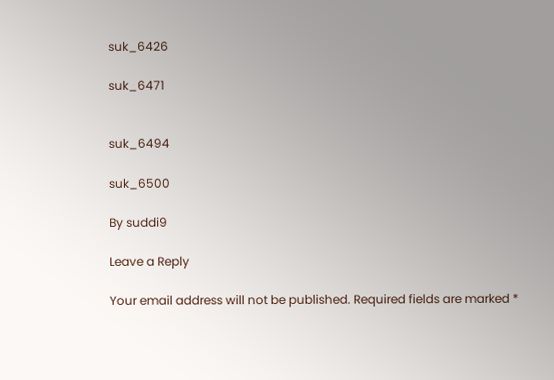suk_6426

suk_6471


suk_6494

suk_6500

By suddi9

Leave a Reply

Your email address will not be published. Required fields are marked *